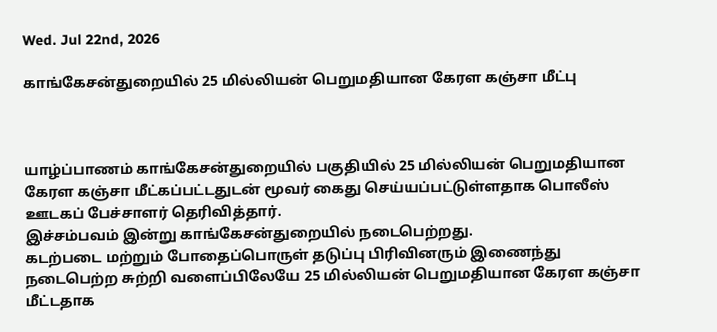Wed. Jul 22nd, 2026

காங்கேசன்துறையில் 25 மில்லியன் பெறுமதியான கேரள கஞ்சா மீட்பு



யாழ்ப்பாணம் காங்கேசன்துறையில் பகுதியில் 25 மில்லியன் பெறுமதியான கேரள கஞ்சா மீட்கப்பட்டதுடன் மூவர் கைது செய்யப்பட்டுள்ளதாக பொலீஸ் ஊடகப் பேச்சாளர் தெரிவித்தார்.
இச்சம்பவம் இன்று காங்கேசன்துறையில் நடைபெற்றது.
கடற்படை மற்றும் போதைப்பொருள் தடுப்பு பிரிவினரும் இணைந்து நடைபெற்ற சுற்றி வளைப்பிலேயே 25 மில்லியன் பெறுமதியான கேரள கஞ்சா மீட்டதாக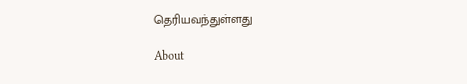தெரியவந்துள்ளது

About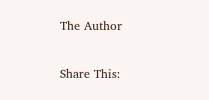The Author

Share This: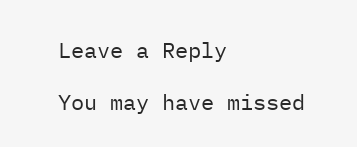Leave a Reply

You may have missed